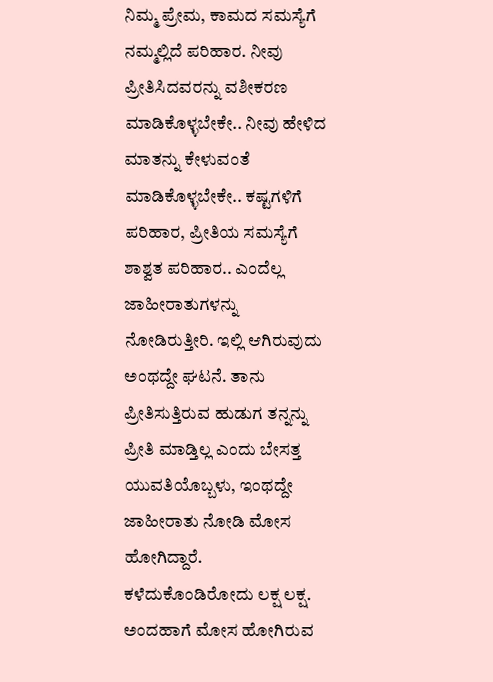ನಿಮ್ಮ ಪ್ರೇಮ, ಕಾಮದ ಸಮಸ್ಯೆಗೆ ನಮ್ಮಲ್ಲಿದೆ ಪರಿಹಾರ. ನೀವು ಪ್ರೀತಿಸಿದವರನ್ನು ವಶೀಕರಣ ಮಾಡಿಕೊಳ್ಳಬೇಕೇ.. ನೀವು ಹೇಳಿದ ಮಾತನ್ನು ಕೇಳುವಂತೆ ಮಾಡಿಕೊಳ್ಳಬೇಕೇ.. ಕಷ್ಟಗಳಿಗೆ ಪರಿಹಾರ, ಪ್ರೀತಿಯ ಸಮಸ್ಯೆಗೆ ಶಾಶ್ವತ ಪರಿಹಾರ.. ಎಂದೆಲ್ಲ ಜಾಹೀರಾತುಗಳನ್ನು ನೋಡಿರುತ್ತೀರಿ. ಇಲ್ಲಿ ಆಗಿರುವುದು ಅಂಥದ್ದೇ ಘಟನೆ. ತಾನು ಪ್ರೀತಿಸುತ್ತಿರುವ ಹುಡುಗ ತನ್ನನ್ನು ಪ್ರೀತಿ ಮಾಡ್ತಿಲ್ಲ ಎಂದು ಬೇಸತ್ತ ಯುವತಿಯೊಬ್ಬಳು, ಇಂಥದ್ದೇ ಜಾಹೀರಾತು ನೋಡಿ ಮೋಸ ಹೋಗಿದ್ದಾರೆ. ಕಳೆದುಕೊಂಡಿರೋದು ಲಕ್ಷ ಲಕ್ಷ. ಅಂದಹಾಗೆ ಮೋಸ ಹೋಗಿರುವ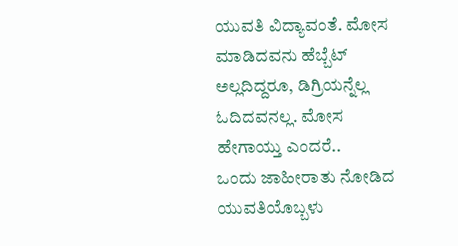ಯುವತಿ ವಿದ್ಯಾವಂತೆ. ಮೋಸ ಮಾಡಿದವನು ಹೆಬ್ಬೆಟ್ ಅಲ್ಲದಿದ್ದರೂ, ಡಿಗ್ರಿಯನ್ನೆಲ್ಲ ಓದಿದವನಲ್ಲ. ಮೋಸ ಹೇಗಾಯ್ತು ಎಂದರೆ..
ಒಂದು ಜಾಹೀರಾತು ನೋಡಿದ ಯುವತಿಯೊಬ್ಬಳು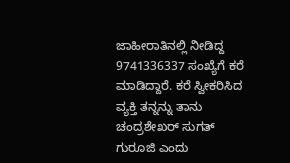ಜಾಹೀರಾತಿನಲ್ಲಿ ನೀಡಿದ್ದ 9741336337 ಸಂಖ್ಯೆಗೆ ಕರೆ ಮಾಡಿದ್ದಾರೆ. ಕರೆ ಸ್ವೀಕರಿಸಿದ ವ್ಯಕ್ತಿ ತನ್ನನ್ನು ತಾನು ಚಂದ್ರಶೇಖರ್ ಸುಗತ್ ಗುರೂಜಿ ಎಂದು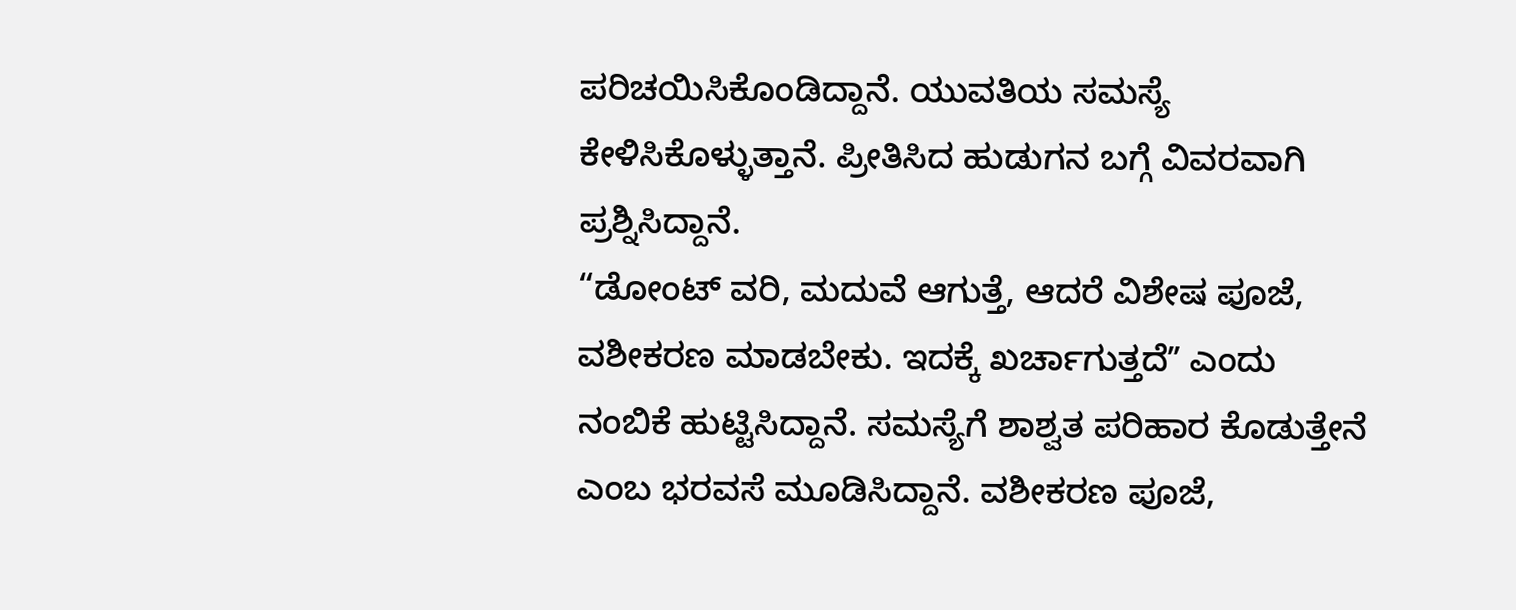ಪರಿಚಯಿಸಿಕೊಂಡಿದ್ದಾನೆ. ಯುವತಿಯ ಸಮಸ್ಯೆ ಕೇಳಿಸಿಕೊಳ್ಳುತ್ತಾನೆ. ಪ್ರೀತಿಸಿದ ಹುಡುಗನ ಬಗ್ಗೆ ವಿವರವಾಗಿ ಪ್ರಶ್ನಿಸಿದ್ದಾನೆ.
“ಡೋಂಟ್ ವರಿ, ಮದುವೆ ಆಗುತ್ತೆ, ಆದರೆ ವಿಶೇಷ ಪೂಜೆ, ವಶೀಕರಣ ಮಾಡಬೇಕು. ಇದಕ್ಕೆ ಖರ್ಚಾಗುತ್ತದೆʼʼ ಎಂದು ನಂಬಿಕೆ ಹುಟ್ಟಿಸಿದ್ದಾನೆ. ಸಮಸ್ಯೆಗೆ ಶಾಶ್ವತ ಪರಿಹಾರ ಕೊಡುತ್ತೇನೆ ಎಂಬ ಭರವಸೆ ಮೂಡಿಸಿದ್ದಾನೆ. ವಶೀಕರಣ ಪೂಜೆ,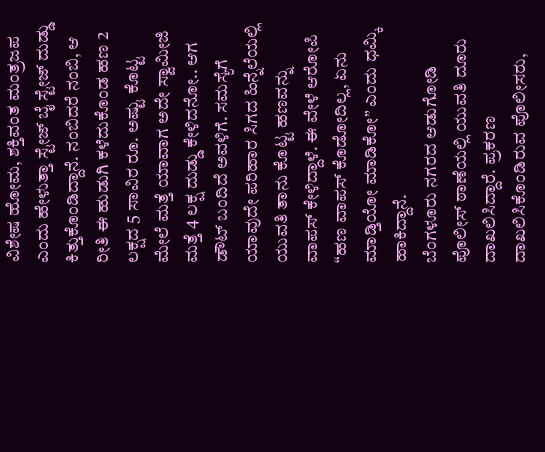ವಿಶೇಷ ಹೋಮ, ಶಕ್ತಿವಂತ ಮಂತ್ರಜಪ ಎಂದು ಹೇಳುತ್ತಾ ಸ್ಟೇಜ್ ಬೈ ಸ್ಟೇಜ್ ದುಡ್ಡು ಕಿತ್ತುಕೊಂಡಿದ್ದಾನೆ. ನಂಬಿದರೆ ನಂಬಿ, ಆ ರೀತಿ ಈ ಹುಡುಗಿ ಕಳೆದುಕೊಂಡ ಹಣ 2 ಲಕ್ಷದ 5 ಸಾವಿರ ರೂ. ಅಷ್ಟು ಕೊಟ್ಟ ಮೇಲೆ ಮತ್ತೆ ಯಾವಾಗ ಅದೇ ಸ್ವಾಮೀಜಿ ಮತ್ತೆ 4 ಲಕ್ಷ ದುಡ್ಡು ಕೇಳಿದನೋ.. ಆಗ ಡೌಟ್ ಬಂದಿದೆ ಅವಳಿಗೆ. ಸಮಸ್ಯೆಗೆ ಯಾವುದೇ ಪರಿಹಾರ ಸಿಗದ ಹಿನ್ನೆಲೆಯಲ್ಲಿ ಯುವತಿ ತಾನು ಕೊಟ್ಟ ಹಣವನ್ನು ವಾಪಸ್ ಕೇಳಿದ್ದಾಳೆ. ಈ ವೇಳೆ ಆರೋಪಿ “ಹಣ ವಾಪಸ್ ಕೊಡೋದಿಲ್ಲ, ಏನು ಮಾಡ್ತಿಯೋ ಮಾಡಿಕೋ” ಎಂದು ಧಮ್ಕಿ ಹಾಕಿದ್ದಾನೆ.
ಬೆಂಗಳೂರು ನಗರದ ಆಡುಗೋಡಿ ಪೊಲೀಸ್ ಠಾಣೆಯಲ್ಲಿ ಯುವತಿ ದೂರು ದಾಖಲಿಸಿದ್ದಾರೆ. ಪ್ರಕರಣ ದಾಖಲಿಸಿಕೊಂಡಿರುವ ಪೊಲೀಸರು,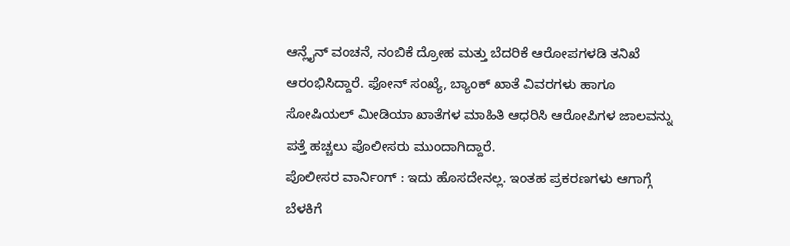ಆನ್ಲೈನ್ ವಂಚನೆ, ನಂಬಿಕೆ ದ್ರೋಹ ಮತ್ತು ಬೆದರಿಕೆ ಆರೋಪಗಳಡಿ ತನಿಖೆ ಆರಂಭಿಸಿದ್ದಾರೆ. ಫೋನ್ ಸಂಖ್ಯೆ, ಬ್ಯಾಂಕ್ ಖಾತೆ ವಿವರಗಳು ಹಾಗೂ ಸೋಷಿಯಲ್ ಮೀಡಿಯಾ ಖಾತೆಗಳ ಮಾಹಿತಿ ಆಧರಿಸಿ ಆರೋಪಿಗಳ ಜಾಲವನ್ನು ಪತ್ತೆ ಹಚ್ಚಲು ಪೊಲೀಸರು ಮುಂದಾಗಿದ್ದಾರೆ.
ಪೊಲೀಸರ ವಾರ್ನಿಂಗ್ : ಇದು ಹೊಸದೇನಲ್ಲ. ಇಂತಹ ಪ್ರಕರಣಗಳು ಆಗಾಗ್ಗೆ ಬೆಳಕಿಗೆ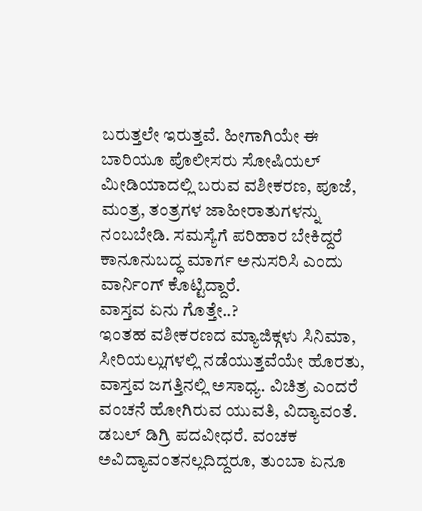ಬರುತ್ತಲೇ ಇರುತ್ತವೆ. ಹೀಗಾಗಿಯೇ ಈ ಬಾರಿಯೂ ಪೊಲೀಸರು ಸೋಷಿಯಲ್ ಮೀಡಿಯಾದಲ್ಲಿ ಬರುವ ವಶೀಕರಣ, ಪೂಜೆ, ಮಂತ್ರ, ತಂತ್ರಗಳ ಜಾಹೀರಾತುಗಳನ್ನು ನಂಬಬೇಡಿ. ಸಮಸ್ಯೆಗೆ ಪರಿಹಾರ ಬೇಕಿದ್ದರೆ ಕಾನೂನುಬದ್ಧ ಮಾರ್ಗ ಅನುಸರಿಸಿ ಎಂದು ವಾರ್ನಿಂಗ್ ಕೊಟ್ಟಿದ್ದಾರೆ.
ವಾಸ್ತವ ಏನು ಗೊತ್ತೇ..?
ಇಂತಹ ವಶೀಕರಣದ ಮ್ಯಾಜಿಕ್ಗಳು ಸಿನಿಮಾ, ಸೀರಿಯಲ್ಲುಗಳಲ್ಲಿ ನಡೆಯುತ್ತವೆಯೇ ಹೊರತು, ವಾಸ್ತವ ಜಗತ್ತಿನಲ್ಲಿ ಅಸಾಧ್ಯ. ವಿಚಿತ್ರ ಎಂದರೆ ವಂಚನೆ ಹೋಗಿರುವ ಯುವತಿ, ವಿದ್ಯಾವಂತೆ. ಡಬಲ್ ಡಿಗ್ರಿ ಪದವೀಧರೆ. ವಂಚಕ ಅವಿದ್ಯಾವಂತನಲ್ಲದಿದ್ದರೂ, ತುಂಬಾ ಏನೂ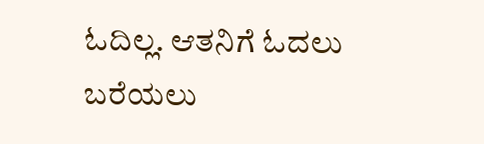ಓದಿಲ್ಲ. ಆತನಿಗೆ ಓದಲು ಬರೆಯಲು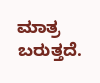ಮಾತ್ರ ಬರುತ್ತದೆ.